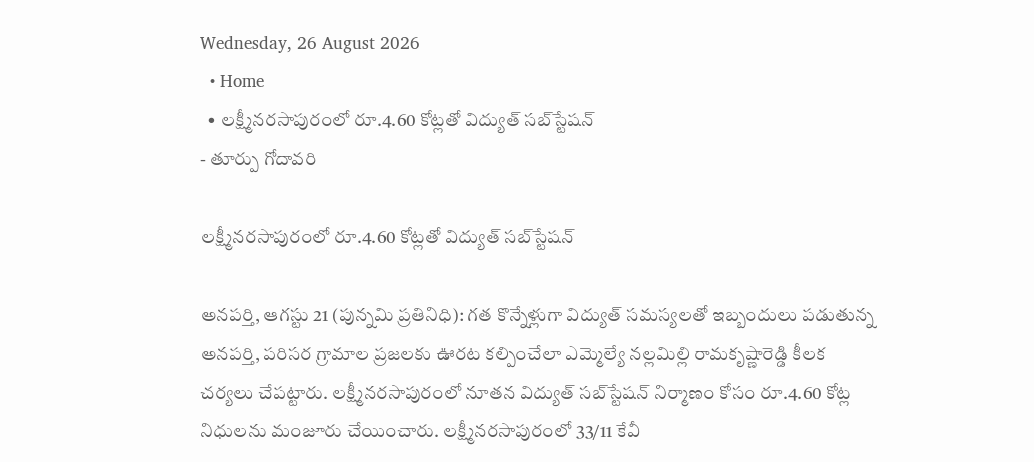Wednesday, 26 August 2026
  • Home
  • లక్ష్మీనరసాపురంలో రూ.4.60 కోట్లతో విద్యుత్ సబ్‌స్టేషన్
- తూర్పు గోదావరి

లక్ష్మీనరసాపురంలో రూ.4.60 కోట్లతో విద్యుత్ సబ్‌స్టేషన్

అనపర్తి, ఆగస్టు 21 (పున్నమి ప్రతినిధి): గత కొన్నేళ్లుగా విద్యుత్‌ సమస్యలతో ఇబ్బందులు పడుతున్న అనపర్తి, పరిసర గ్రామాల ప్రజలకు ఊరట కల్పించేలా ఎమ్మెల్యే నల్లమిల్లి రామకృష్ణారెడ్డి కీలక చర్యలు చేపట్టారు. లక్ష్మీనరసాపురంలో నూతన విద్యుత్‌ సబ్‌స్టేషన్‌ నిర్మాణం కోసం రూ.4.60 కోట్ల నిధులను మంజూరు చేయించారు. లక్ష్మీనరసాపురంలో 33/11 కేవీ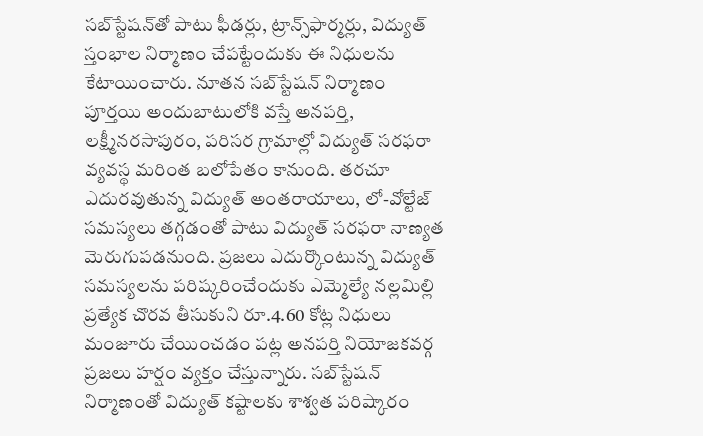సబ్‌స్టేషన్‌తో పాటు ఫీడర్లు, ట్రాన్స్‌ఫార్మర్లు, విద్యుత్‌ స్తంభాల నిర్మాణం చేపట్టేందుకు ఈ నిధులను కేటాయించారు. నూతన సబ్‌స్టేషన్‌ నిర్మాణం పూర్తయి అందుబాటులోకి వస్తే అనపర్తి, లక్ష్మీనరసాపురం, పరిసర గ్రామాల్లో విద్యుత్‌ సరఫరా వ్యవస్థ మరింత బలోపేతం కానుంది. తరచూ ఎదురవుతున్న విద్యుత్‌ అంతరాయాలు, లో-వోల్టేజ్‌ సమస్యలు తగ్గడంతో పాటు విద్యుత్‌ సరఫరా నాణ్యత మెరుగుపడనుంది. ప్రజలు ఎదుర్కొంటున్న విద్యుత్‌ సమస్యలను పరిష్కరించేందుకు ఎమ్మెల్యే నల్లమిల్లి ప్రత్యేక చొరవ తీసుకుని రూ.4.60 కోట్ల నిధులు మంజూరు చేయించడం పట్ల అనపర్తి నియోజకవర్గ ప్రజలు హర్షం వ్యక్తం చేస్తున్నారు. సబ్‌స్టేషన్‌ నిర్మాణంతో విద్యుత్‌ కష్టాలకు శాశ్వత పరిష్కారం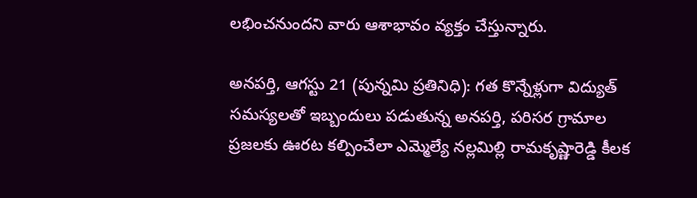లభించనుందని వారు ఆశాభావం వ్యక్తం చేస్తున్నారు.

అనపర్తి, ఆగస్టు 21 (పున్నమి ప్రతినిధి): గత కొన్నేళ్లుగా విద్యుత్‌ సమస్యలతో ఇబ్బందులు పడుతున్న అనపర్తి, పరిసర గ్రామాల ప్రజలకు ఊరట కల్పించేలా ఎమ్మెల్యే నల్లమిల్లి రామకృష్ణారెడ్డి కీలక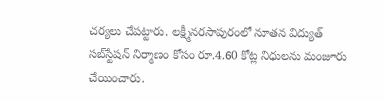చర్యలు చేపట్టారు. లక్ష్మీనరసాపురంలో నూతన విద్యుత్‌ సబ్‌స్టేషన్‌ నిర్మాణం కోసం రూ.4.60 కోట్ల నిధులను మంజూరు చేయించారు.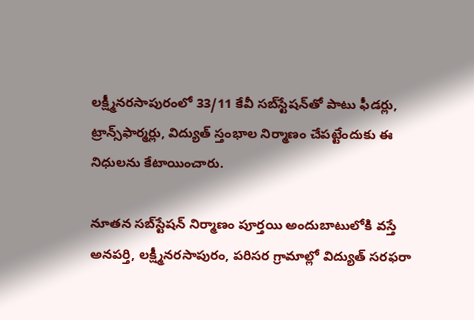లక్ష్మీనరసాపురంలో 33/11 కేవీ సబ్‌స్టేషన్‌తో పాటు ఫీడర్లు, ట్రాన్స్‌ఫార్మర్లు, విద్యుత్‌ స్తంభాల నిర్మాణం చేపట్టేందుకు ఈ నిధులను కేటాయించారు.

నూతన సబ్‌స్టేషన్‌ నిర్మాణం పూర్తయి అందుబాటులోకి వస్తే అనపర్తి, లక్ష్మీనరసాపురం, పరిసర గ్రామాల్లో విద్యుత్‌ సరఫరా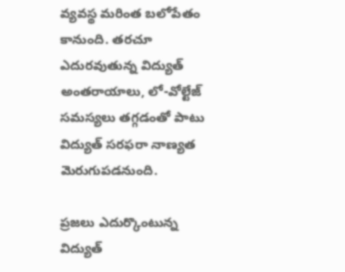వ్యవస్థ మరింత బలోపేతం కానుంది. తరచూ ఎదురవుతున్న విద్యుత్‌ అంతరాయాలు, లో-వోల్టేజ్‌ సమస్యలు తగ్గడంతో పాటు విద్యుత్‌ సరఫరా నాణ్యత మెరుగుపడనుంది.

ప్రజలు ఎదుర్కొంటున్న విద్యుత్‌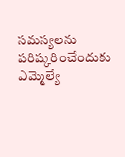సమస్యలను పరిష్కరించేందుకు ఎమ్మెల్యే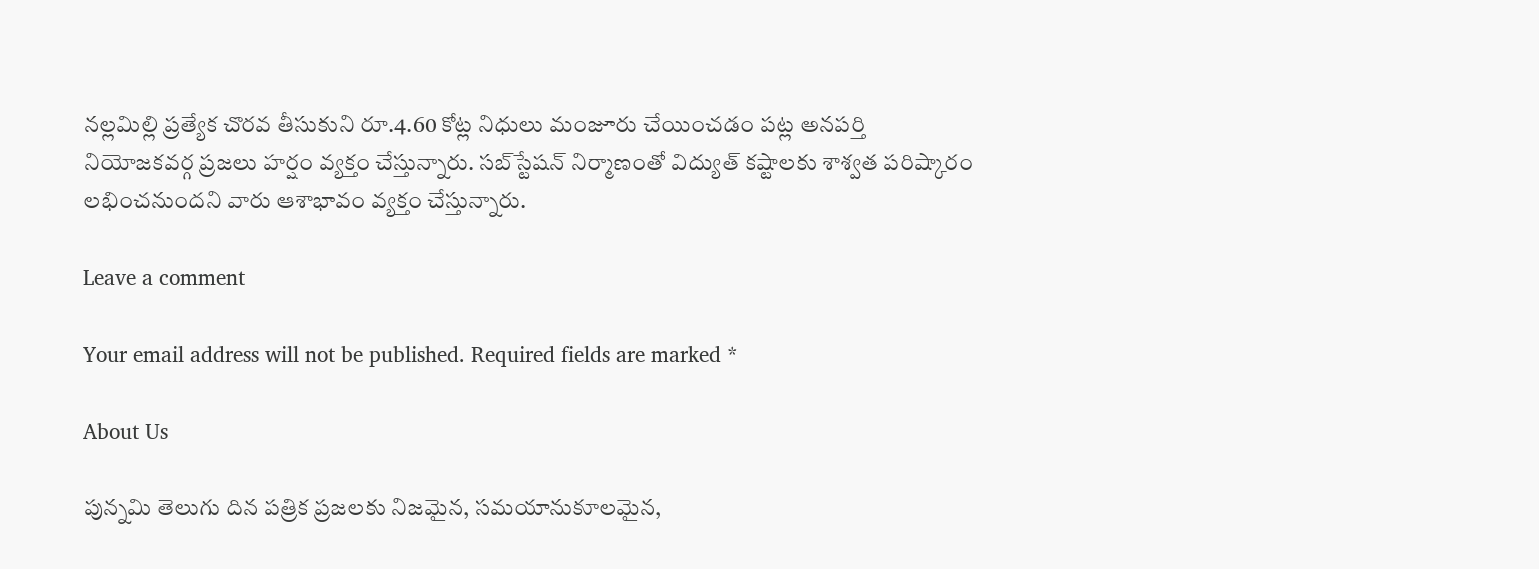నల్లమిల్లి ప్రత్యేక చొరవ తీసుకుని రూ.4.60 కోట్ల నిధులు మంజూరు చేయించడం పట్ల అనపర్తి నియోజకవర్గ ప్రజలు హర్షం వ్యక్తం చేస్తున్నారు. సబ్‌స్టేషన్‌ నిర్మాణంతో విద్యుత్‌ కష్టాలకు శాశ్వత పరిష్కారం లభించనుందని వారు ఆశాభావం వ్యక్తం చేస్తున్నారు.

Leave a comment

Your email address will not be published. Required fields are marked *

About Us

పున్నమి తెలుగు దిన పత్రిక ప్రజలకు నిజమైన, సమయానుకూలమైన,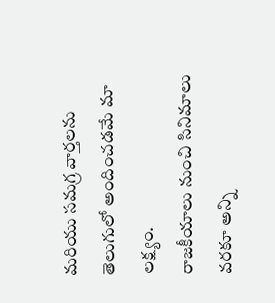మరియు సమగ్ర వార్తలను తెలుగులో అందించడమే మా లక్ష్యం.
రాజకీయాలు నుంచి సినిమాలు వరకూ అన్ని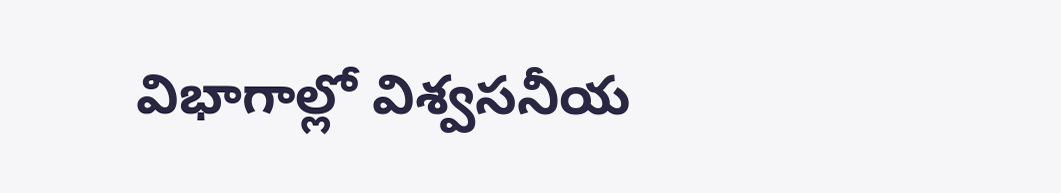విభాగాల్లో విశ్వసనీయ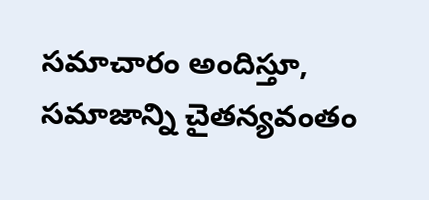సమాచారం అందిస్తూ, సమాజాన్ని చైతన్యవంతం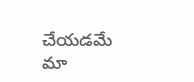చేయడమే మా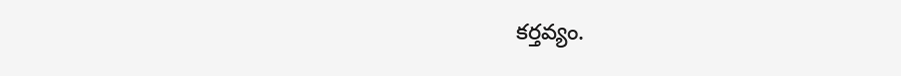కర్తవ్యం.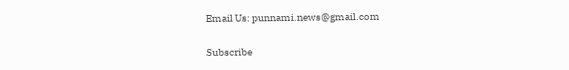Email Us: punnami.news@gmail.com

Subscribe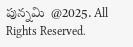పున్నమి  @2025. All Rights Reserved.